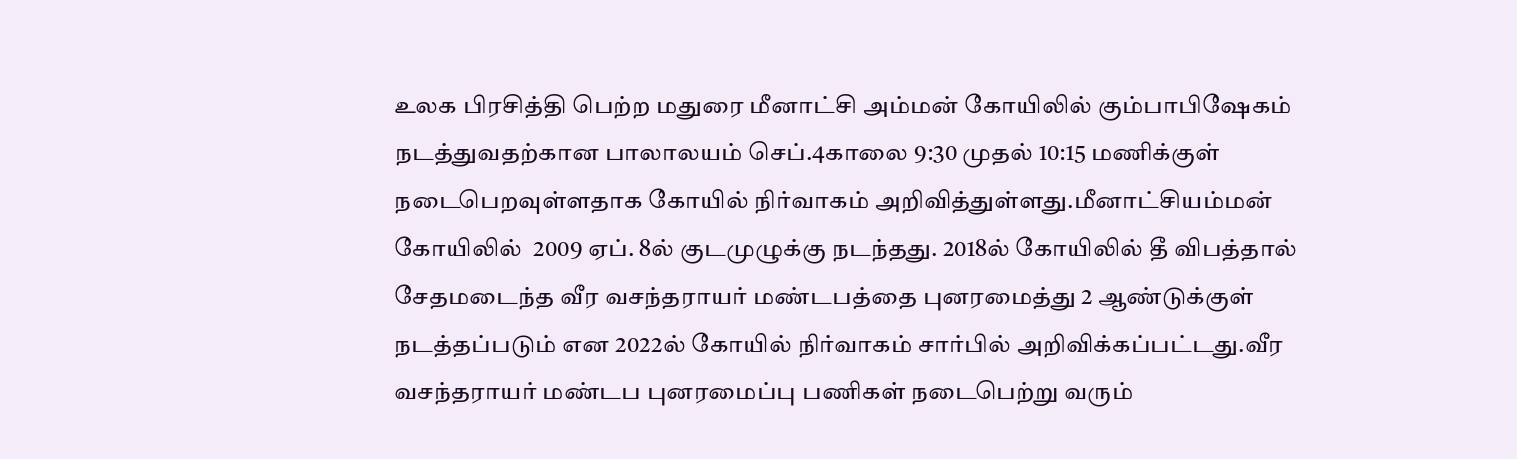உலக பிரசித்தி பெற்ற மதுரை மீனாட்சி அம்மன் கோயிலில் கும்பாபிஷேகம் நடத்துவதற்கான பாலாலயம் செப்.4காலை 9:30 முதல் 10:15 மணிக்குள் நடைபெறவுள்ளதாக கோயில் நிர்வாகம் அறிவித்துள்ளது.மீனாட்சியம்மன் கோயிலில்  2009 ஏப். 8ல் குடமுழுக்கு நடந்தது. 2018ல் கோயிலில் தீ விபத்தால் சேதமடைந்த வீர வசந்தராயர் மண்டபத்தை புனரமைத்து 2 ஆண்டுக்குள் நடத்தப்படும் என 2022ல் கோயில் நிர்வாகம் சார்பில் அறிவிக்கப்பட்டது.வீர வசந்தராயர் மண்டப புனரமைப்பு பணிகள் நடைபெற்று வரும்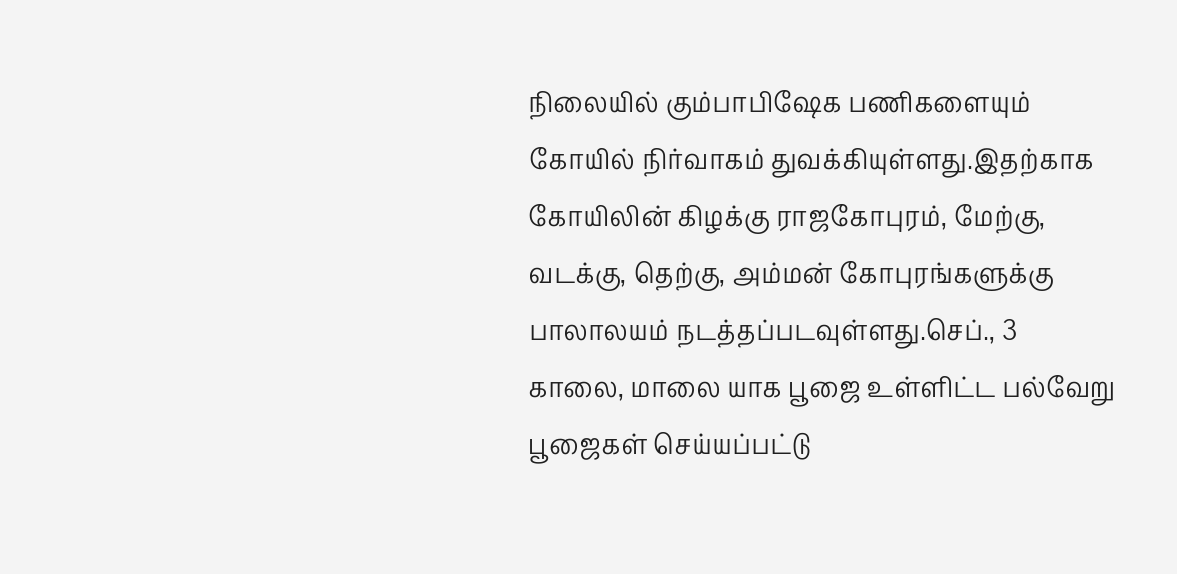நிலையில் கும்பாபிஷேக பணிகளையும் கோயில் நிர்வாகம் துவக்கியுள்ளது.இதற்காக கோயிலின் கிழக்கு ராஜகோபுரம், மேற்கு, வடக்கு, தெற்கு, அம்மன் கோபுரங்களுக்கு பாலாலயம் நடத்தப்படவுள்ளது.செப்., 3  காலை, மாலை யாக பூஜை உள்ளிட்ட பல்வேறு பூஜைகள் செய்யப்பட்டு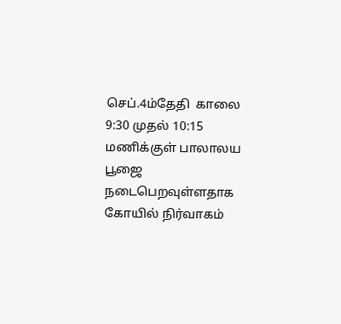செப்.4ம்தேதி  காலை 9:30 முதல் 10:15 மணிக்குள் பாலாலய பூஜை  நடைபெறவுள்ளதாக கோயில் நிர்வாகம்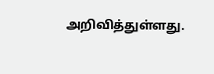அறிவித்துள்ளது.